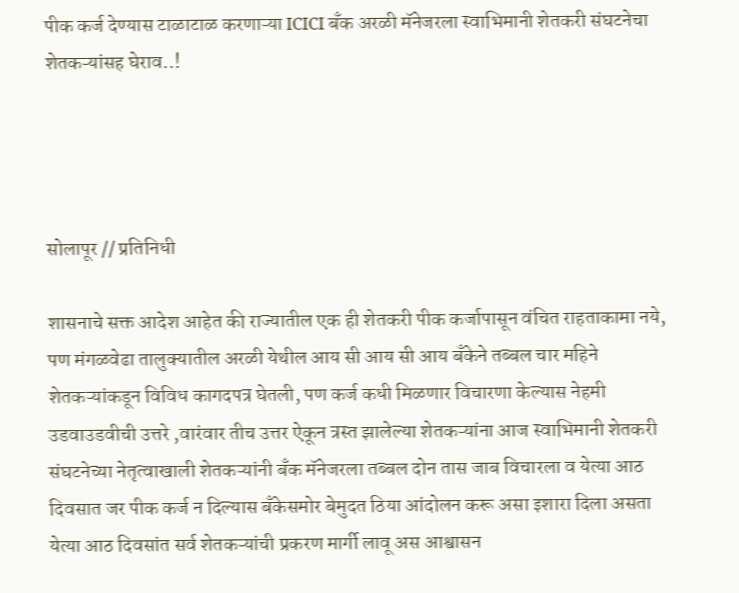पीक कर्ज देण्यास टाळाटाळ करणाऱ्या ICICI बँक अरळी मॅनेजरला स्वाभिमानी शेतकरी संघटनेचा शेतकऱ्यांसह घेराव..!




सोलापूर // प्रतिनिधी

शासनाचे सक्त आदेश आहेत की राज्यातील एक ही शेतकरी पीक कर्जापासून वंचित राहताकामा नये, पण मंगळवेढा तालुक्यातील अरळी येथील आय सी आय सी आय बँकेने तब्बल चार महिने शेतकऱ्यांकडून विविध कागदपत्र घेतली, पण कर्ज कधी मिळणार विचारणा केल्यास नेहमी उडवाउडवीची उत्तरे ,वारंवार तीच उत्तर ऐकून त्रस्त झालेल्या शेतकऱ्यांना आज स्वाभिमानी शेतकरी संघटनेच्या नेतृत्वाखाली शेतकऱ्यांनी बँक मॅनेजरला तब्बल दोन तास जाब विचारला व येत्या आठ दिवसात जर पीक कर्ज न दिल्यास बँकेसमोर बेमुदत ठिया आंदोलन करू असा इशारा दिला असता येत्या आठ दिवसांत सर्व शेतकऱ्यांची प्रकरण मार्गी लावू अस आश्वासन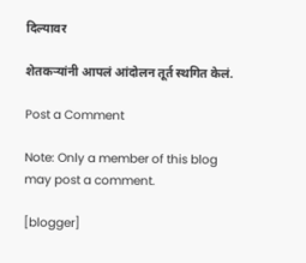दिल्यावर

शेतकऱ्यांनी आपलं आंदोलन तूर्त स्थगित केलं.

Post a Comment

Note: Only a member of this blog may post a comment.

[blogger]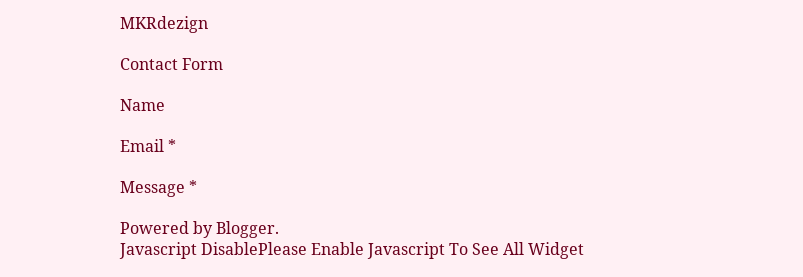MKRdezign

Contact Form

Name

Email *

Message *

Powered by Blogger.
Javascript DisablePlease Enable Javascript To See All Widget